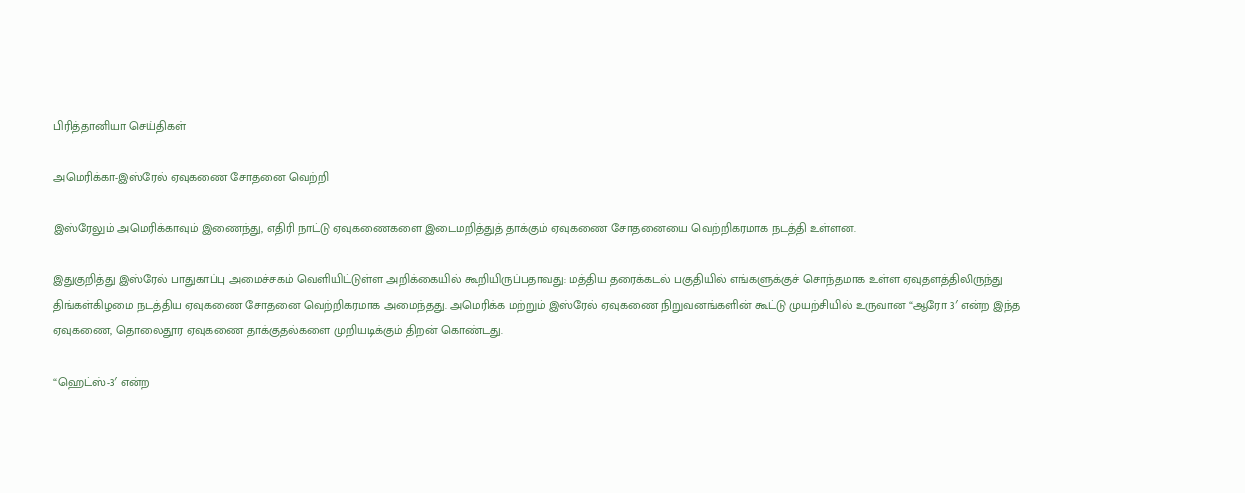பிரித்தானியா செய்திகள்

அமெரிக்கா-இஸ்ரேல் ஏவுகணை சோதனை வெற்றி

இஸ்ரேலும் அமெரிக்காவும் இணைந்து, எதிரி நாட்டு ஏவுகணைகளை இடைமறித்துத் தாக்கும் ஏவுகணை சோதனையை வெற்றிகரமாக நடத்தி உள்ளன.

இதுகுறித்து இஸ்ரேல் பாதுகாப்பு அமைச்சகம் வெளியிட்டுள்ள அறிக்கையில் கூறியிருப்பதாவது: மத்திய தரைக்கடல் பகுதியில் எங்களுக்குச் சொந்தமாக உள்ள ஏவுதளத்திலிருந்து திங்கள்கிழமை நடத்திய ஏவுகணை சோதனை வெற்றிகரமாக அமைந்தது. அமெரிக்க மற்றும் இஸ்ரேல் ஏவுகணை நிறுவனங்களின் கூட்டு முயற்சியில் உருவான “ஆரோ 3′ என்ற இந்த ஏவுகணை, தொலைதூர ஏவுகணை தாக்குதல்களை முறியடிக்கும் திறன் கொண்டது.

“ஹெட்ஸ்-3′ என்ற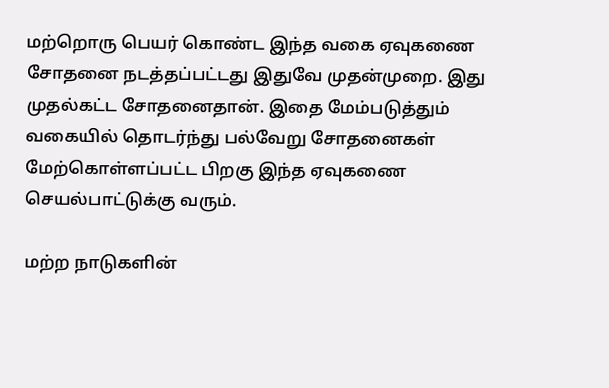மற்றொரு பெயர் கொண்ட இந்த வகை ஏவுகணை சோதனை நடத்தப்பட்டது இதுவே முதன்முறை. இது முதல்கட்ட சோதனைதான். இதை மேம்படுத்தும் வகையில் தொடர்ந்து பல்வேறு சோதனைகள் மேற்கொள்ளப்பட்ட பிறகு இந்த ஏவுகணை செயல்பாட்டுக்கு வரும்.

மற்ற நாடுகளின்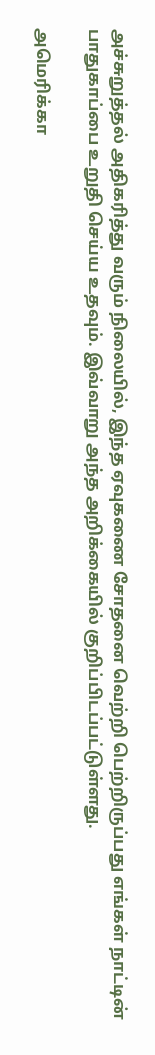அச்சுறுத்தல் அதிகரித்து வரும் நிலையில், இந்த ஏவுகணை சோதனை வெற்றி பெற்றிருப்பது எங்கள் நாட்டின் பாதுகாப்பை உறுதி செய்ய உதவும். இவ்வாறு அந்த அறிக்கையில் குறிப்பிடப்பட்டுள்ளது.

அமெரிக்கா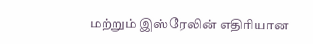மற்றும் இஸ்ரேலின் எதிரியான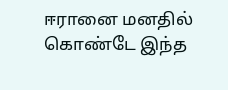ஈரானை மனதில் கொண்டே இந்த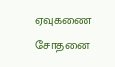ஏவுகணை சோதனை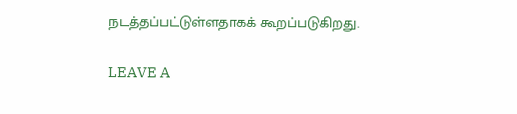நடத்தப்பட்டுள்ளதாகக் கூறப்படுகிறது.

LEAVE A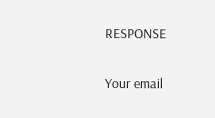RESPONSE

Your email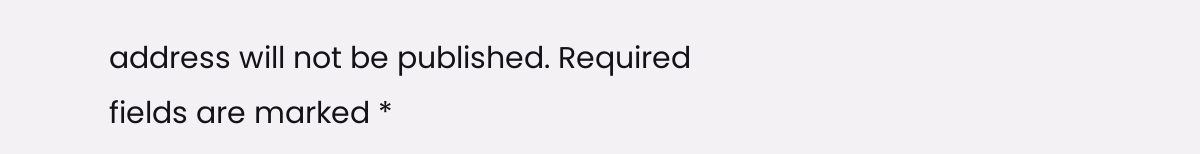address will not be published. Required fields are marked *